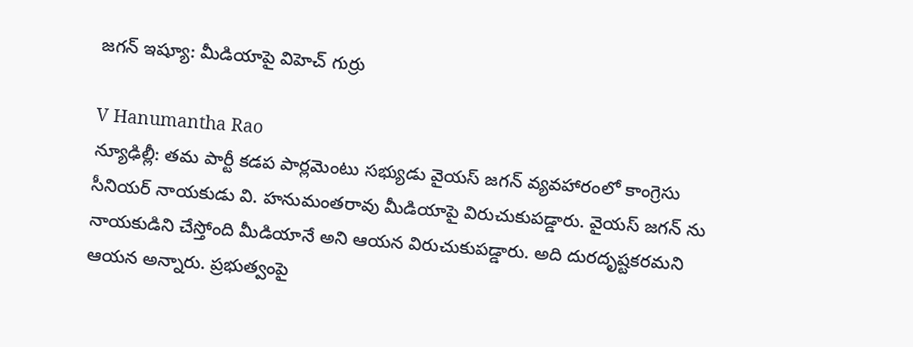జగన్ ఇష్యూ: మీడియాపై విహెచ్ గుర్రు

V Hanumantha Rao
న్యూఢిల్లీ: తమ పార్టీ కడప పార్లమెంటు సభ్యుడు వైయస్ జగన్ వ్యవహారంలో కాంగ్రెసు సీనియర్ నాయకుడు వి. హనుమంతరావు మీడియాపై విరుచుకుపడ్డారు. వైయస్ జగన్ ను నాయకుడిని చేస్తోంది మీడియానే అని ఆయన విరుచుకుపడ్డారు. అది దురదృష్టకరమని ఆయన అన్నారు. ప్రభుత్వంపై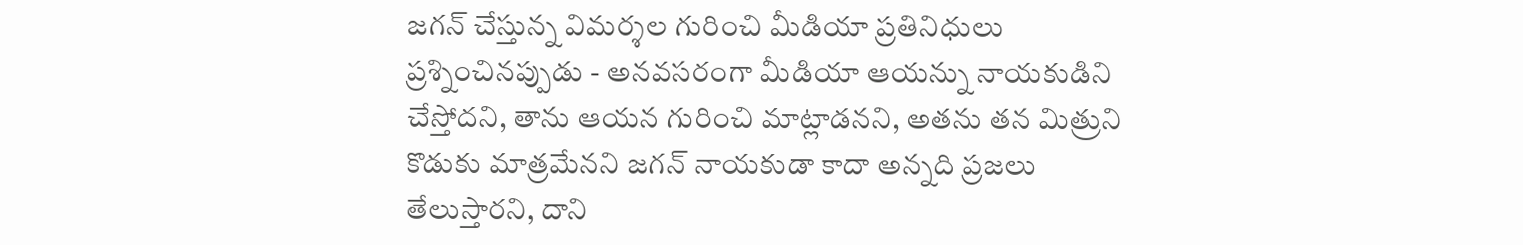జగన్‌ చేస్తున్న విమర్శల గురించి మీడియా ప్రతినిధులు ప్రశ్నించినప్పుడు - అనవసరంగా మీడియా ఆయన్ను నాయకుడిని చేస్తోదని, తాను ఆయన గురించి మాట్లాడనని, అతను తన మిత్రుని కొడుకు మాత్రమేనని జగన్‌ నాయకుడా కాదా అన్నది ప్రజలు తేలుస్తారని, దాని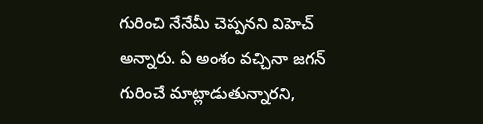గురించి నేనేమీ చెప్పనని విహెచ్ అన్నారు. ఏ అంశం వచ్చినా జగన్‌ గురించే మాట్లాడుతున్నారని,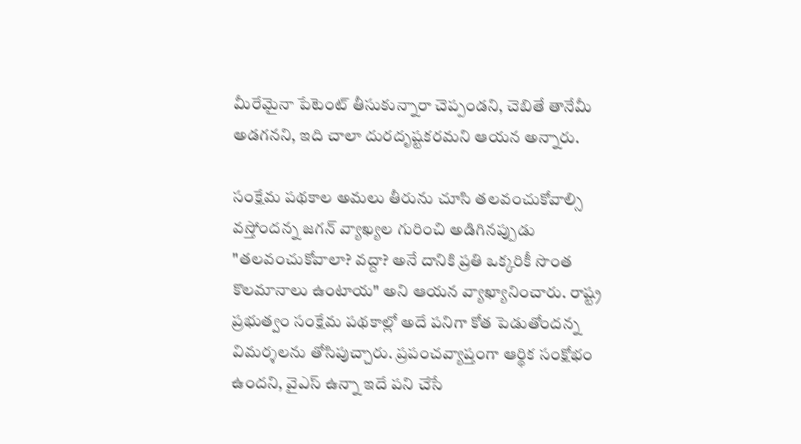మీరేమైనా పేటెంట్‌ తీసుకున్నారా చెప్పండని, చెబితే తానేమీ అడగనని, ఇది చాలా దురదృష్టకరమని ఆయన అన్నారు.

సంక్షేమ పథకాల అమలు తీరును చూసి తలవంచుకోవాల్సి వస్తోందన్న జగన్‌ వ్యాఖ్యల గురించి అడిగినప్పుడు "తలవంచుకోవాలా? వద్దా? అనే దానికి ప్రతి ఒక్కరికీ సొంత కొలమానాలు ఉంటాయ" అని ఆయన వ్యాఖ్యానించారు. రాష్ట్ర ప్రభుత్వం సంక్షేమ పథకాల్లో అదే పనిగా కోత పెడుతోందన్న విమర్శలను తోసిపుచ్చారు. ప్రపంచవ్యాప్తంగా ఆర్థిక సంక్షోభం ఉందని, వైఎస్‌ ఉన్నా ఇదే పని చేసే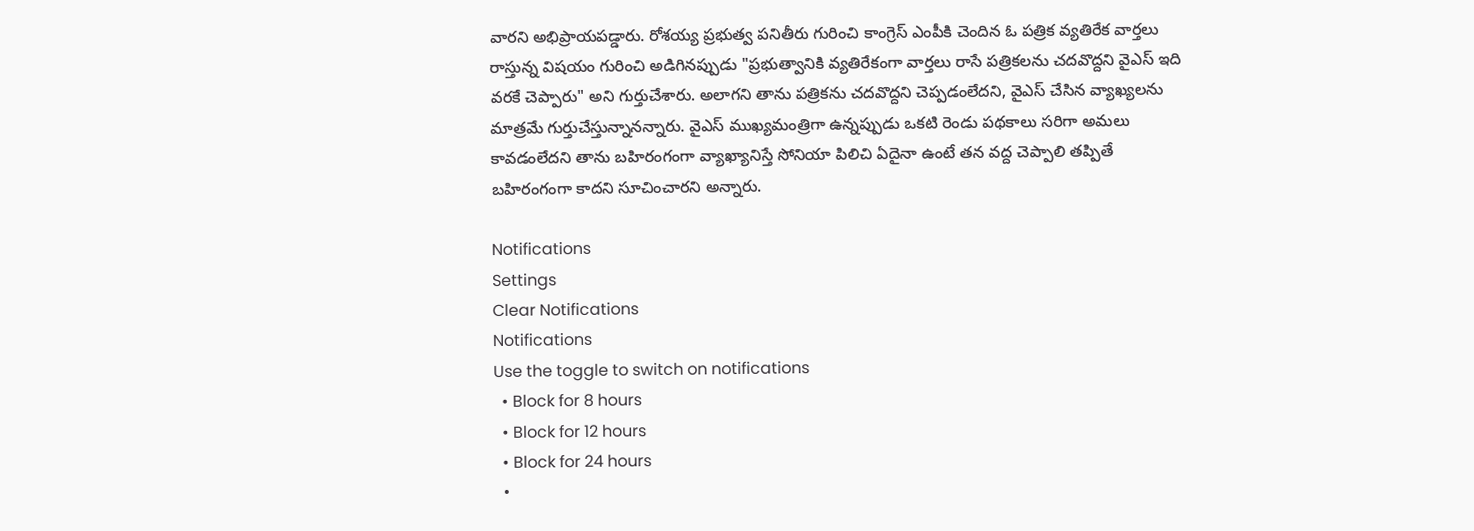వారని అభిప్రాయపడ్డారు. రోశయ్య ప్రభుత్వ పనితీరు గురించి కాంగ్రెస్‌ ఎంపీకి చెందిన ఓ పత్రిక వ్యతిరేక వార్తలు రాస్తున్న విషయం గురించి అడిగినప్పుడు "ప్రభుత్వానికి వ్యతిరేకంగా వార్తలు రాసే పత్రికలను చదవొద్దని వైఎస్‌ ఇది వరకే చెప్పారు" అని గుర్తుచేశారు. అలాగని తాను పత్రికను చదవొద్దని చెప్పడంలేదని, వైఎస్‌ చేసిన వ్యాఖ్యలను మాత్రమే గుర్తుచేస్తున్నానన్నారు. వైఎస్‌ ముఖ్యమంత్రిగా ఉన్నప్పుడు ఒకటి రెండు పథకాలు సరిగా అమలు కావడంలేదని తాను బహిరంగంగా వ్యాఖ్యానిస్తే సోనియా పిలిచి ఏదైనా ఉంటే తన వద్ద చెప్పాలి తప్పితే బహిరంగంగా కాదని సూచించారని అన్నారు.

Notifications
Settings
Clear Notifications
Notifications
Use the toggle to switch on notifications
  • Block for 8 hours
  • Block for 12 hours
  • Block for 24 hours
  •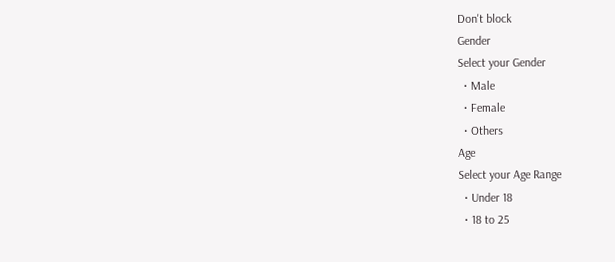Don't block
Gender
Select your Gender
  • Male
  • Female
  • Others
Age
Select your Age Range
  • Under 18
  • 18 to 25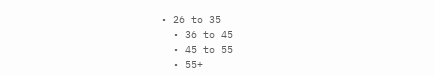• 26 to 35
  • 36 to 45
  • 45 to 55
  • 55+